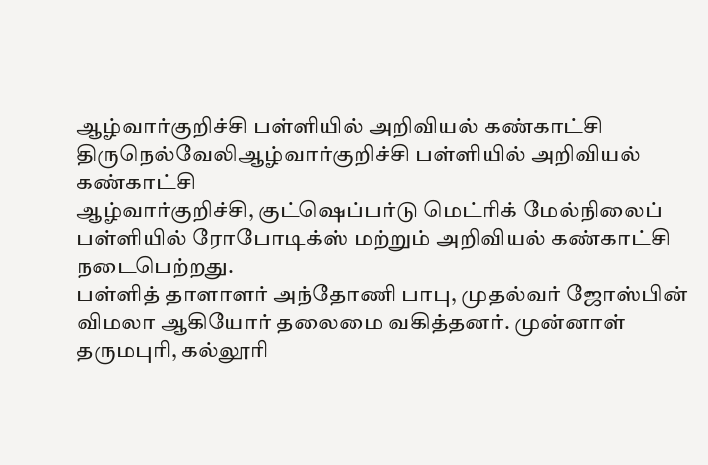ஆழ்வார்குறிச்சி பள்ளியில் அறிவியல் கண்காட்சி
திருநெல்வேலிஆழ்வார்குறிச்சி பள்ளியில் அறிவியல் கண்காட்சி
ஆழ்வார்குறிச்சி, குட்ஷெப்பர்டு மெட்ரிக் மேல்நிலைப் பள்ளியில் ரோபோடிக்ஸ் மற்றும் அறிவியல் கண்காட்சி நடைபெற்றது.
பள்ளித் தாளாளர் அந்தோணி பாபு, முதல்வர் ஜோஸ்பின் விமலா ஆகியோர் தலைமை வகித்தனர். முன்னாள் தருமபுரி, கல்லூரி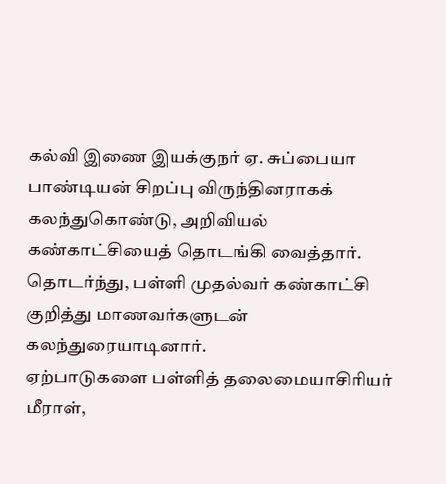கல்வி இணை இயக்குநர் ஏ. சுப்பையா பாண்டியன் சிறப்பு விருந்தினராகக் கலந்துகொண்டு, அறிவியல் கண்காட்சியைத் தொடங்கி வைத்தார்.
தொடர்ந்து, பள்ளி முதல்வர் கண்காட்சி குறித்து மாணவர்களுடன் கலந்துரையாடினார்.
ஏற்பாடுகளை பள்ளித் தலைமையாசிரியர் மீராள்,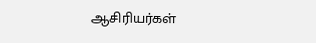ஆசிரியர்கள்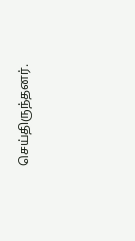செய்திருந்தனர்.